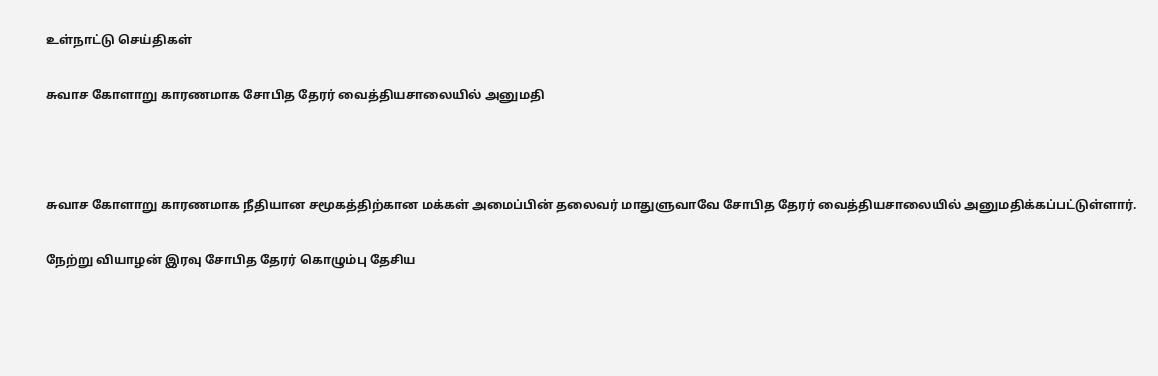உள்நாட்டு செய்திகள்

சுவாச கோளாறு காரணமாக சோபித தேரர் வைத்தியசாலையில் அனுமதி



சுவாச கோளாறு காரணமாக நீதியான சமூகத்திற்கான மக்கள் அமைப்பின் தலைவர் மாதுளுவாவே சோபித தேரர் வைத்தியசாலையில் அனுமதிக்கப்பட்டுள்ளார்.

நேற்று வியாழன் இரவு சோபித தேரர் கொழும்பு தேசிய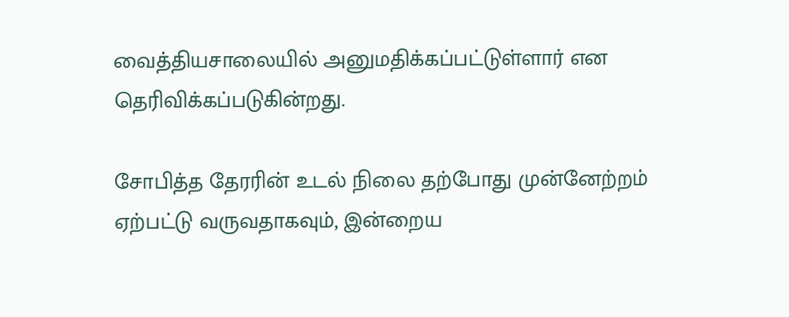வைத்தியசாலையில் அனுமதிக்கப்பட்டுள்ளார் என தெரிவிக்கப்படுகின்றது.

சோபித்த தேரரின் உடல் நிலை தற்போது முன்னேற்றம் ஏற்பட்டு வருவதாகவும், இன்றைய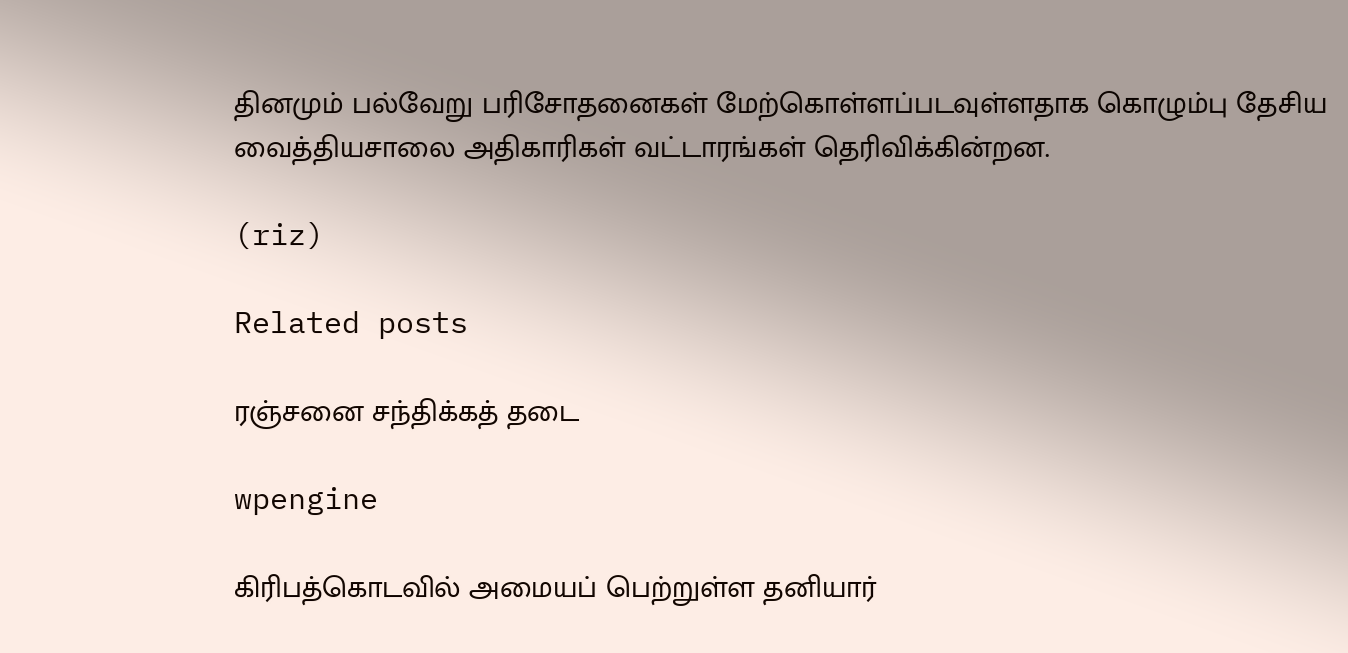தினமும் பல்வேறு பரிசோதனைகள் மேற்கொள்ளப்படவுள்ளதாக கொழும்பு தேசிய வைத்தியசாலை அதிகாரிகள் வட்டாரங்கள் தெரிவிக்கின்றன.

(riz)

Related posts

ரஞ்சனை சந்திக்கத் தடை

wpengine

கிரிபத்கொடவில் அமையப் பெற்றுள்ள தனியார்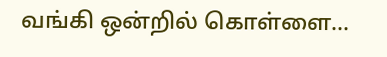வங்கி ஒன்றில் கொள்ளை…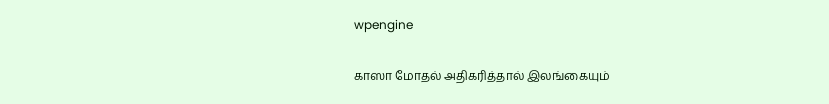wpengine

காஸா மோதல் அதிகரித்தால் இலங்கையும்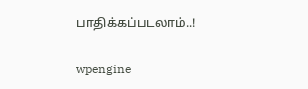பாதிக்கப்படலாம்..!

wpengine